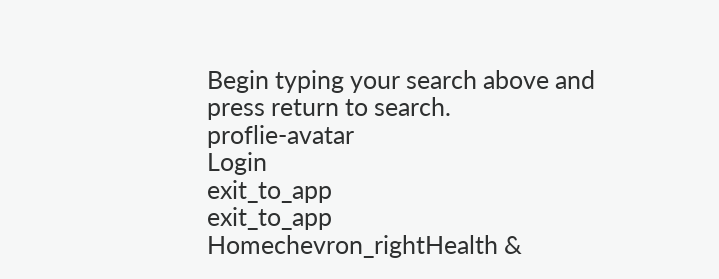Begin typing your search above and press return to search.
proflie-avatar
Login
exit_to_app
exit_to_app
Homechevron_rightHealth &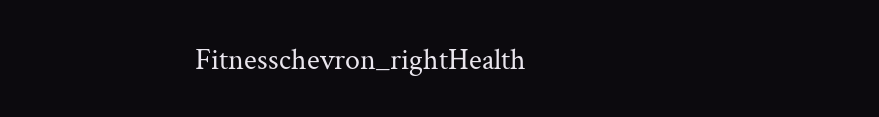Fitnesschevron_rightHealth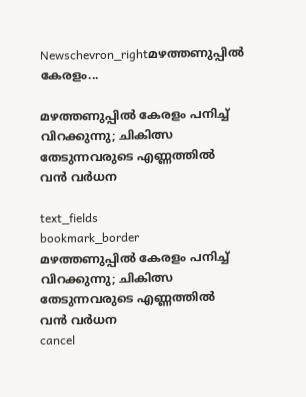Newschevron_rightമഴത്തണുപ്പിൽ കേരളം...

മഴത്തണുപ്പിൽ കേരളം പനിച്ച് വിറക്കുന്നു; ചികിത്സ തേടുന്നവരുടെ എണ്ണത്തിൽ വൻ വർധന

text_fields
bookmark_border
മഴത്തണുപ്പിൽ കേരളം പനിച്ച് വിറക്കുന്നു; ചികിത്സ തേടുന്നവരുടെ എണ്ണത്തിൽ വൻ വർധന
cancel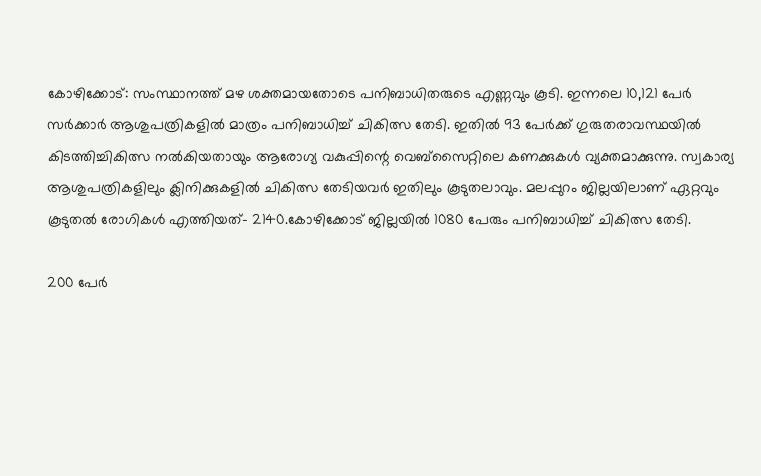കോഴിക്കോട്: സംസ്ഥാനത്ത് മഴ ശക്തമായതോടെ പനിബാധിതരുടെ എണ്ണവും കൂടി. ഇന്നലെ 10,121 പേർ സർക്കാർ ആശുപത്രികളിൽ മാത്രം പനിബാധിച്ച് ചികിത്സ തേടി. ഇതിൽ 93 പേർക്ക് ഗുരുതരാവസ്ഥയിൽ കിടത്തിച്ചികിത്സ നൽകിയതായും ആരോഗ്യ വകുപ്പിന്റെ വെബ്സൈറ്റിലെ കണക്കുകൾ വ്യക്തമാക്കുന്നു. സ്വകാര്യ ആശുപത്രികളിലും ക്ലിനിക്കുകളിൽ ചികിത്സ തേടിയവർ ഇതിലും കൂടുതലാവും. മലപ്പുറം ജില്ലയിലാണ് ഏറ്റവും കൂടുതൽ രോഗികൾ എത്തിയത്- 2140.കോഴിക്കോട് ജില്ലയിൽ 1080 പേരും പനിബാധിച്ച് ചികിത്സ തേടി.

200 പേർ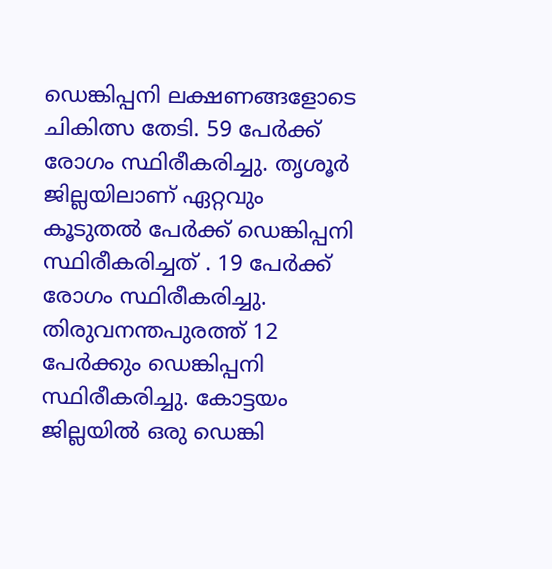ഡെങ്കിപ്പനി ലക്ഷണങ്ങളോടെ ചികിത്സ തേടി. 59 പേർക്ക് രോഗം സ്ഥിരീകരിച്ചു. തൃശൂർ ജില്ലയിലാണ് ഏറ്റവും കൂടുതൽ പേർക്ക് ഡെങ്കിപ്പനി സ്ഥിരീകരിച്ചത് . 19 പേർക്ക് രോഗം സ്ഥിരീകരിച്ചു. തിരുവനന്തപുരത്ത് 12 പേർക്കും ഡെങ്കിപ്പനി സ്ഥിരീകരിച്ചു. കോട്ടയം ജില്ലയിൽ ഒരു ഡെങ്കി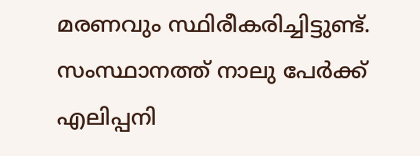മരണവും സ്ഥിരീകരിച്ചിട്ടുണ്ട്. സംസ്ഥാനത്ത് നാലു പേർക്ക് എലിപ്പനി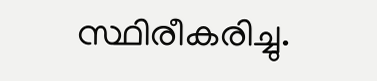സ്ഥിരീകരിച്ചു.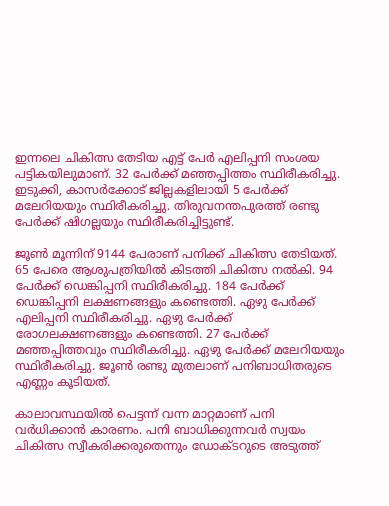ഇന്നലെ ചികിത്സ തേടിയ എട്ട് പേർ എലിപ്പനി സംശയ പട്ടികയിലുമാണ്. 32 പേർക്ക് മഞ്ഞപ്പിത്തം സ്ഥിരീകരിച്ചു. ഇടുക്കി, കാസർക്കോട് ജില്ലകളിലായി 5 പേർക്ക് മലേറിയയും സ്ഥിരീകരിച്ചു. തിരുവനന്തപുരത്ത് രണ്ടു പേർക്ക് ഷിഗല്ലയും സ്ഥിരീകരിച്ചിട്ടുണ്ട്.

ജൂൺ മൂന്നിന് 9144 പേരാണ് പനിക്ക് ചികിത്സ തേടിയത്. 65 പേരെ ആശുപത്രിയിൽ കിടത്തി ചികിത്സ നൽകി. 94 പേർക്ക് ഡെങ്കിപ്പനി സ്ഥിരീകരിച്ചു. 184 പേർക്ക് ഡെങ്കിപ്പനി ലക്ഷണങ്ങളും കണ്ടെത്തി. ഏഴു പേർക്ക് എലിപ്പനി സ്ഥിരീകരിച്ചു. ഏഴു പേർക്ക് രോഗലക്ഷണങ്ങളും കണ്ടെത്തി. 27 പേർക്ക് മഞ്ഞപ്പിത്തവും സ്ഥിരീകരിച്ചു. ഏഴു പേർക്ക് മലേറിയയും സ്ഥിരീകരിച്ചു. ജൂൺ രണ്ടു മുതലാണ് പനിബാധിതരുടെ എണ്ണം കൂടിയത്.

കാലാവസ്ഥയിൽ പെട്ടന്ന് വന്ന മാറ്റമാണ് പനി വർധിക്കാൻ കാരണം. പനി ബാധിക്കുന്നവർ സ്വയം ചികിത്സ സ്വീകരിക്കരുതെന്നും ഡോക്ടറുടെ അടുത്ത്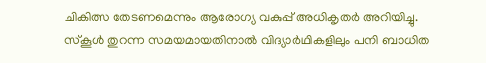ചികിത്സ തേടണമെന്നും ആരോഗ്യ വകുപ്പ് അധികൃതർ അറിയിച്ചു. സ്കൂൾ തുറന്ന സമയമായതിനാൽ വിദ്യാര്‍ഥികളിലും പനി ബാധിത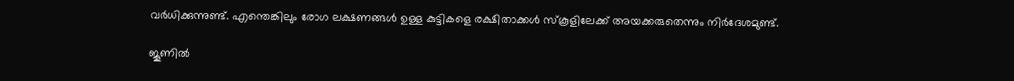വർധിക്കുന്നുണ്ട്. എന്തെങ്കിലും രോഗ ലക്ഷണങ്ങൾ ഉള്ള കുട്ടികളെ രക്ഷിതാക്കൾ സ്കൂളിലേക്ക് അയക്കരുതെന്നും നിർദേശമുണ്ട്.

ജൂണിൽ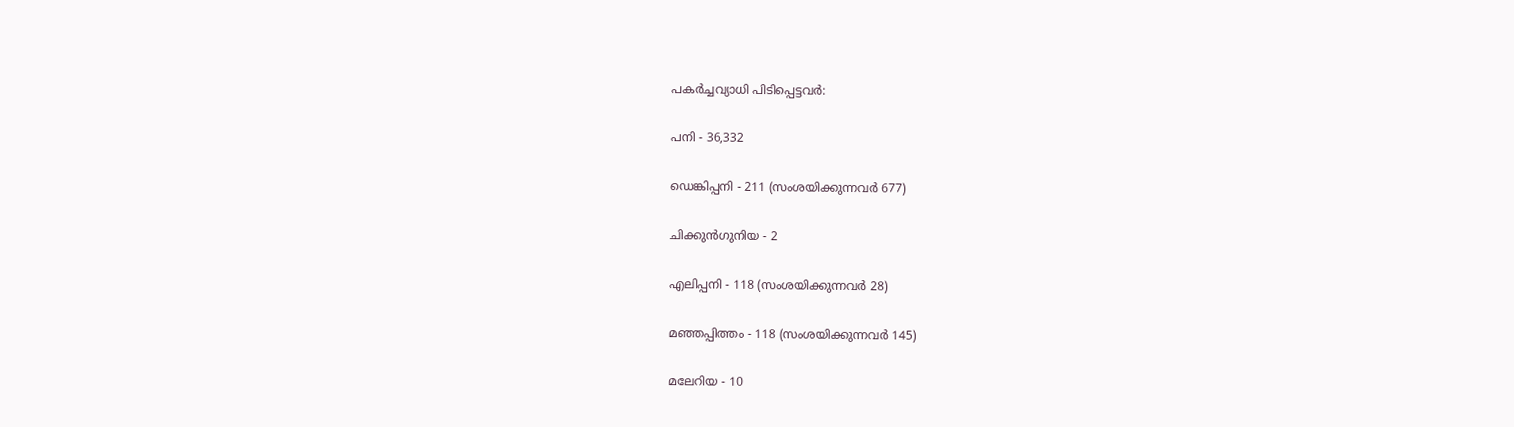പകർച്ചവ്യാധി പിടിപ്പെട്ടവർ:

പനി - 36,332

ഡെങ്കിപ്പനി - 211 (സംശയിക്കുന്നവർ 677)

ചിക്കുൻഗുനിയ - 2

എലിപ്പനി - 118 (സംശയിക്കുന്നവർ 28)

മഞ്ഞപ്പിത്തം - 118 (സംശയിക്കുന്നവർ 145)

മലേറിയ - 10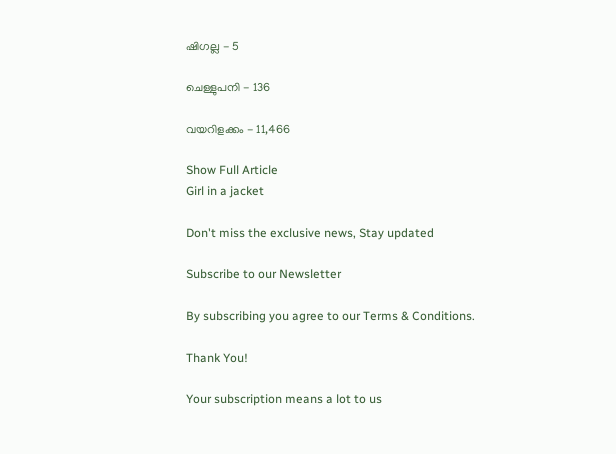ഷിഗല്ല - 5

ചെള്ളുപനി - 136

വയറിളക്കം - 11,466

Show Full Article
Girl in a jacket

Don't miss the exclusive news, Stay updated

Subscribe to our Newsletter

By subscribing you agree to our Terms & Conditions.

Thank You!

Your subscription means a lot to us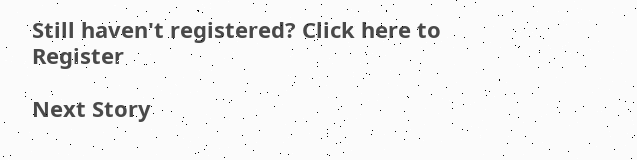Still haven't registered? Click here to Register

Next Story